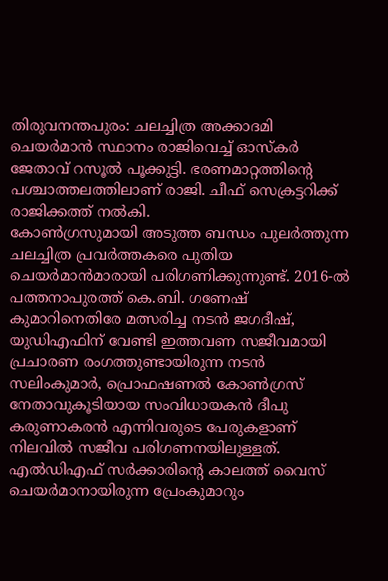തിരുവനന്തപുരം: ചലച്ചിത്ര അക്കാദമി ചെയർമാൻ സ്ഥാനം രാജിവെച്ച് ഓസ്കർ ജേതാവ് റസൂൽ പൂക്കുട്ടി. ഭരണമാറ്റത്തിന്റെ പശ്ചാത്തലത്തിലാണ് രാജി. ചീഫ് സെക്രട്ടറിക്ക് രാജിക്കത്ത് നൽകി.
കോൺഗ്രസുമായി അടുത്ത ബന്ധം പുലർത്തുന്ന ചലച്ചിത്ര പ്രവർത്തകരെ പുതിയ ചെയർമാൻമാരായി പരിഗണിക്കുന്നുണ്ട്. 2016-ൽ പത്തനാപുരത്ത് കെ.ബി. ഗണേഷ് കുമാറിനെതിരേ മത്സരിച്ച നടൻ ജഗദീഷ്, യുഡിഎഫിന് വേണ്ടി ഇത്തവണ സജീവമായി പ്രചാരണ രംഗത്തുണ്ടായിരുന്ന നടൻ സലിംകുമാർ, പ്രൊഫഷണൽ കോൺഗ്രസ് നേതാവുകൂടിയായ സംവിധായകൻ ദീപു കരുണാകരൻ എന്നിവരുടെ പേരുകളാണ് നിലവിൽ സജീവ പരിഗണനയിലുള്ളത്.
എൽഡിഎഫ് സർക്കാരിന്റെ കാലത്ത് വൈസ് ചെയർമാനായിരുന്ന പ്രേംകുമാറും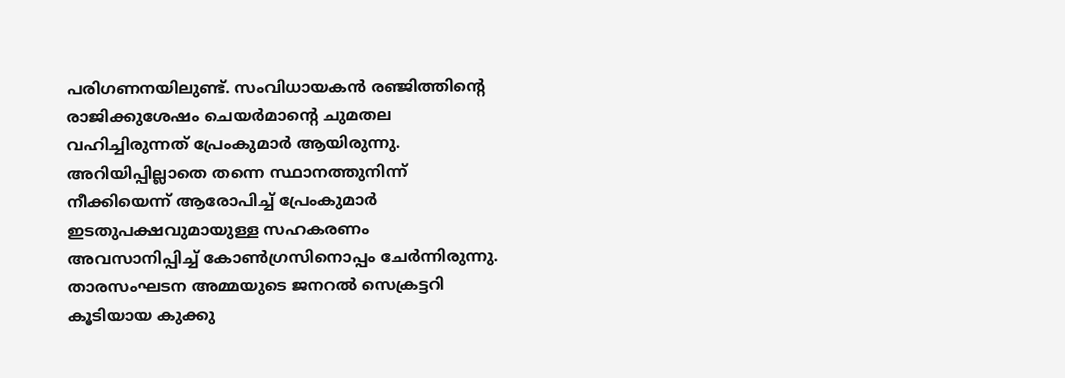പരിഗണനയിലുണ്ട്. സംവിധായകൻ രഞ്ജിത്തിന്റെ രാജിക്കുശേഷം ചെയർമാന്റെ ചുമതല വഹിച്ചിരുന്നത് പ്രേംകുമാർ ആയിരുന്നു. അറിയിപ്പില്ലാതെ തന്നെ സ്ഥാനത്തുനിന്ന് നീക്കിയെന്ന് ആരോപിച്ച് പ്രേംകുമാർ ഇടതുപക്ഷവുമായുള്ള സഹകരണം അവസാനിപ്പിച്ച് കോൺഗ്രസിനൊപ്പം ചേർന്നിരുന്നു.
താരസംഘടന അമ്മയുടെ ജനറൽ സെക്രട്ടറി കൂടിയായ കുക്കു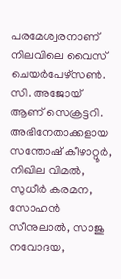പരമേശ്വരനാണ് നിലവിലെ വൈസ് ചെയർപേഴ്സൺ. സി. അജോയ് ആണ് സെക്രട്ടറി. അഭിനേതാക്കളായ സന്തോഷ് കീഴാറ്റൂർ, നിഖില വിമൽ, സുധീർ കരമന, സോഹൻ സീനുലാൽ, സാജു നവോദയ,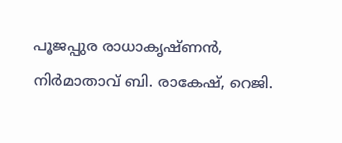പൂജപ്പുര രാധാകൃഷ്ണൻ, നിർമാതാവ് ബി. രാകേഷ്, റെജി.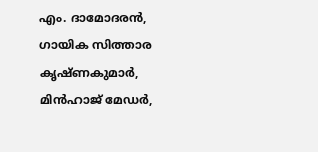എം. ദാമോദരൻ, ഗായിക സിത്താര കൃഷ്ണകുമാർ, മിൻഹാജ് മേഡർ,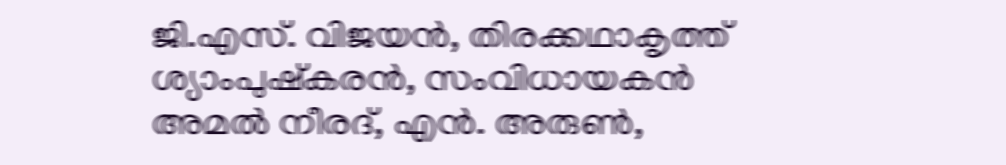ജി.എസ്. വിജയൻ, തിരക്കഥാകൃത്ത് ശ്യാംപുഷ്കരൻ, സംവിധായകൻ അമൽ നീരദ്, എൻ. അരുൺ,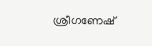ശ്രീഗണേഷ്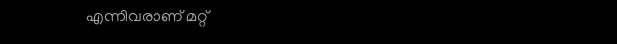എന്നിവരാണ് മറ്റ്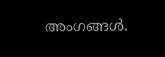അംഗങ്ങൾ.